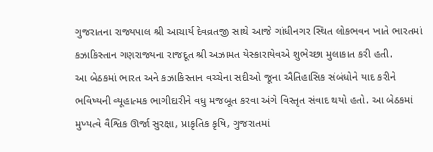ગુજરાતના રાજ્યપાલ શ્રી આચાર્ય દેવવ્રતજી સાથે આજે ગાંધીનગર સ્થિત લોકભવન ખાતે ભારતમાં કઝાકિસ્તાન ગણરાજ્યના રાજદૂત શ્રી અઝામત યેસ્કારાયેવએ શુભેચ્છા મુલાકાત કરી હતી.
આ બેઠકમાં ભારત અને કઝાકિસ્તાન વચ્ચેના સદીઓ જૂના ઐતિહાસિક સંબંધોને યાદ કરીને ભવિષ્યની વ્યૂહાત્મક ભાગીદારીને વધુ મજબૂત કરવા અંગે વિસ્તૃત સંવાદ થયો હતો. આ બેઠકમાં મુખ્યત્વે વૈશ્વિક ઊર્જા સુરક્ષા, પ્રાકૃતિક કૃષિ, ગુજરાતમાં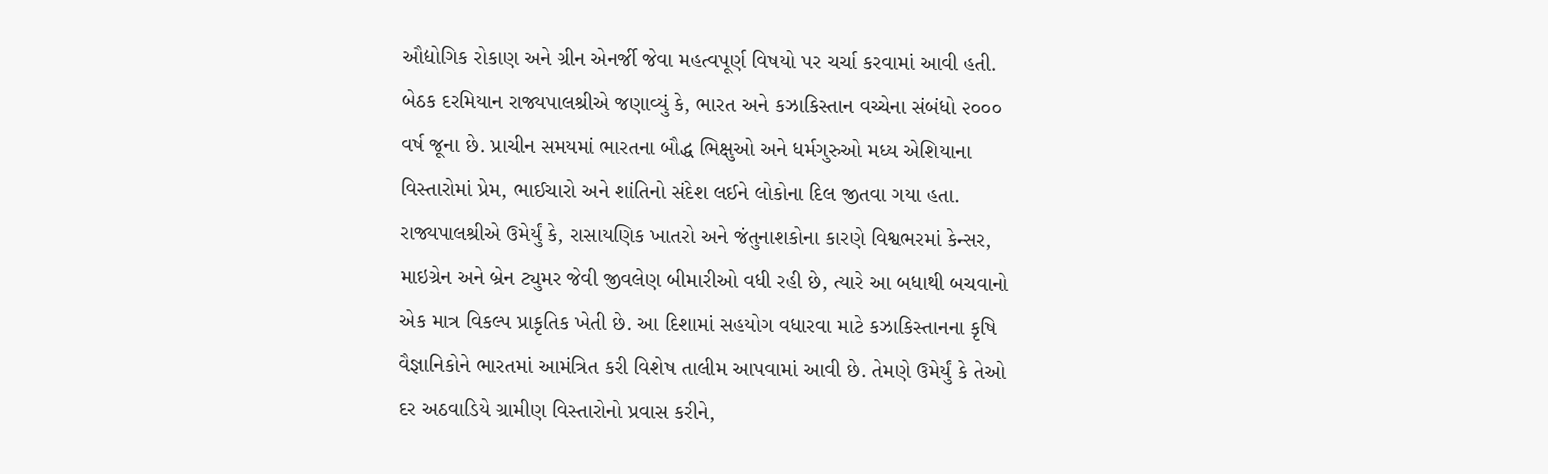ઔદ્યોગિક રોકાણ અને ગ્રીન એનર્જી જેવા મહત્વપૂર્ણ વિષયો પર ચર્ચા કરવામાં આવી હતી.
બેઠક દરમિયાન રાજ્યપાલશ્રીએ જણાવ્યું કે, ભારત અને કઝાકિસ્તાન વચ્ચેના સંબંધો ૨૦૦૦ વર્ષ જૂના છે. પ્રાચીન સમયમાં ભારતના બૌદ્ધ ભિક્ષુઓ અને ધર્મગુરુઓ મધ્ય એશિયાના વિસ્તારોમાં પ્રેમ, ભાઈચારો અને શાંતિનો સંદેશ લઈને લોકોના દિલ જીતવા ગયા હતા.
રાજ્યપાલશ્રીએ ઉમેર્યું કે, રાસાયણિક ખાતરો અને જંતુનાશકોના કારણે વિશ્વભરમાં કેન્સર, માઇગ્રેન અને બ્રેન ટ્યુમર જેવી જીવલેણ બીમારીઓ વધી રહી છે, ત્યારે આ બધાથી બચવાનો એક માત્ર વિકલ્પ પ્રાકૃતિક ખેતી છે. આ દિશામાં સહયોગ વધારવા માટે કઝાકિસ્તાનના કૃષિ વૈજ્ઞાનિકોને ભારતમાં આમંત્રિત કરી વિશેષ તાલીમ આપવામાં આવી છે. તેમણે ઉમેર્યું કે તેઓ દર અઠવાડિયે ગ્રામીણ વિસ્તારોનો પ્રવાસ કરીને,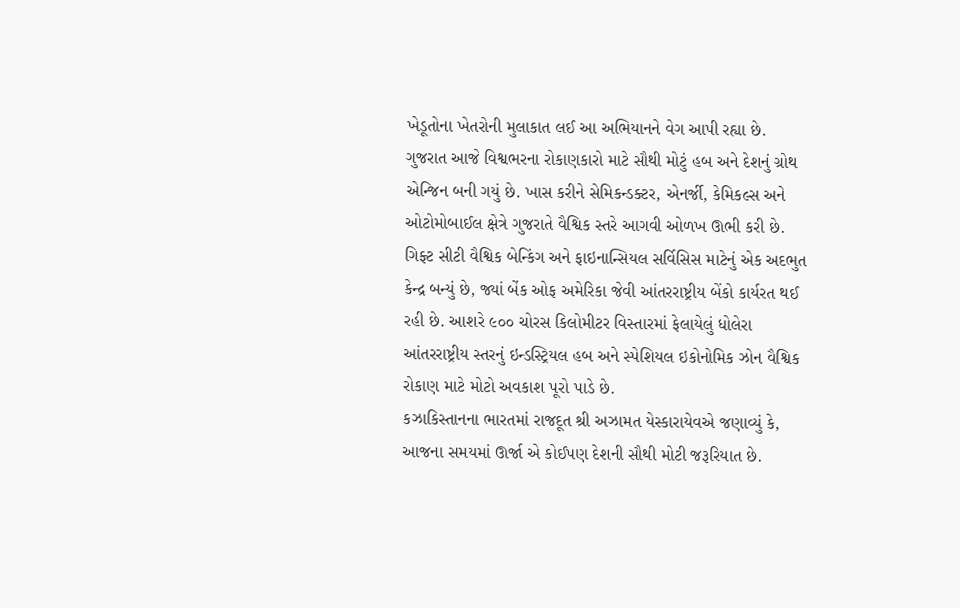ખેડૂતોના ખેતરોની મુલાકાત લઈ આ અભિયાનને વેગ આપી રહ્યા છે.
ગુજરાત આજે વિશ્વભરના રોકાણકારો માટે સૌથી મોટું હબ અને દેશનું ગ્રોથ એન્જિન બની ગયું છે. ખાસ કરીને સેમિકન્ડક્ટર, એનર્જી, કેમિકલ્સ અને ઓટોમોબાઈલ ક્ષેત્રે ગુજરાતે વૈશ્વિક સ્તરે આગવી ઓળખ ઊભી કરી છે.
ગિફ્ટ સીટી વૈશ્વિક બેન્કિંગ અને ફાઇનાન્સિયલ સર્વિસિસ માટેનું એક અદભુત કેન્દ્ર બન્યું છે, જ્યાં બેંક ઓફ અમેરિકા જેવી આંતરરાષ્ટ્રીય બેંકો કાર્યરત થઈ રહી છે. આશરે ૯૦૦ ચોરસ કિલોમીટર વિસ્તારમાં ફેલાયેલું ધોલેરા આંતરરાષ્ટ્રીય સ્તરનું ઇન્ડસ્ટ્રિયલ હબ અને સ્પેશિયલ ઇકોનોમિક ઝોન વૈશ્વિક રોકાણ માટે મોટો અવકાશ પૂરો પાડે છે.
કઝાકિસ્તાનના ભારતમાં રાજદૂત શ્રી અઝામત યેસ્કારાયેવએ જણાવ્યું કે, આજના સમયમાં ઊર્જા એ કોઈપણ દેશની સૌથી મોટી જરૂરિયાત છે.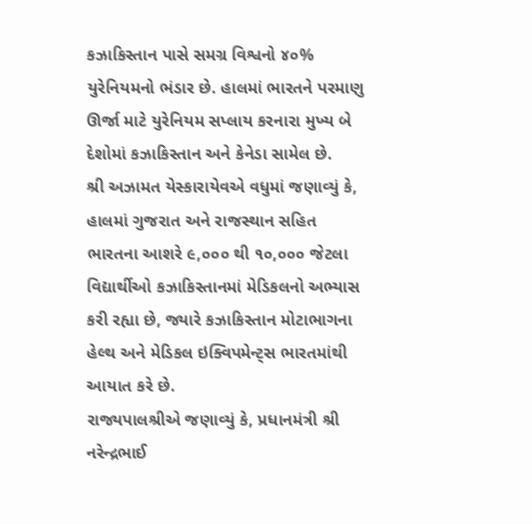કઝાકિસ્તાન પાસે સમગ્ર વિશ્વનો ૪૦% યુરેનિયમનો ભંડાર છે. હાલમાં ભારતને પરમાણુ ઊર્જા માટે યુરેનિયમ સપ્લાય કરનારા મુખ્ય બે દેશોમાં કઝાકિસ્તાન અને કેનેડા સામેલ છે.
શ્રી અઝામત યેસ્કારાયેવએ વધુમાં જણાવ્યું કે, હાલમાં ગુજરાત અને રાજસ્થાન સહિત ભારતના આશરે ૯,૦૦૦ થી ૧૦,૦૦૦ જેટલા વિદ્યાર્થીઓ કઝાકિસ્તાનમાં મેડિકલનો અભ્યાસ કરી રહ્યા છે, જ્યારે કઝાકિસ્તાન મોટાભાગના હેલ્થ અને મેડિકલ ઇક્વિપમેન્ટ્સ ભારતમાંથી આયાત કરે છે.
રાજ્યપાલશ્રીએ જણાવ્યું કે, પ્રધાનમંત્રી શ્રી નરેન્દ્રભાઈ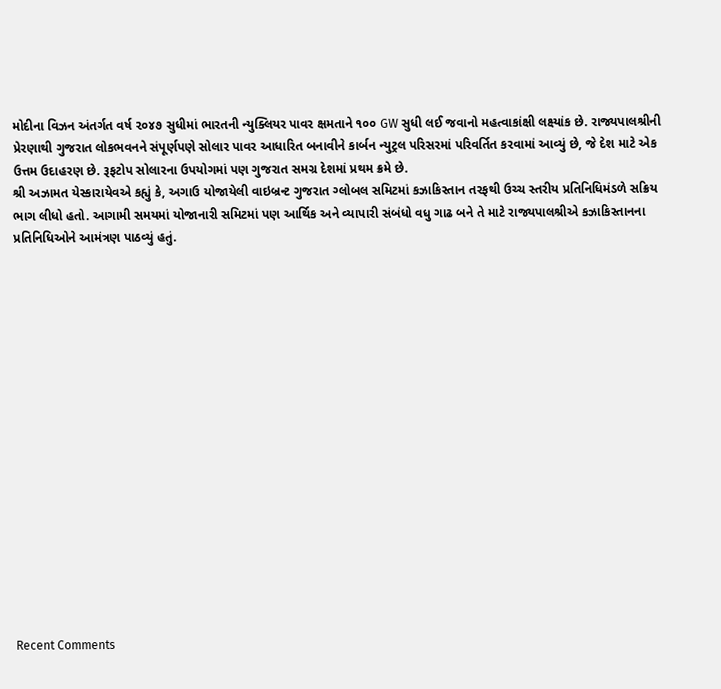મોદીના વિઝન અંતર્ગત વર્ષ ૨૦૪૭ સુધીમાં ભારતની ન્યુક્લિયર પાવર ક્ષમતાને ૧૦૦ GW સુધી લઈ જવાનો મહત્વાકાંક્ષી લક્ષ્યાંક છે. રાજ્યપાલશ્રીની પ્રેરણાથી ગુજરાત લોકભવનને સંપૂર્ણપણે સોલાર પાવર આધારિત બનાવીને કાર્બન ન્યુટ્રલ પરિસરમાં પરિવર્તિત કરવામાં આવ્યું છે, જે દેશ માટે એક ઉત્તમ ઉદાહરણ છે. રૂફટોપ સોલારના ઉપયોગમાં પણ ગુજરાત સમગ્ર દેશમાં પ્રથમ ક્રમે છે.
શ્રી અઝામત યેસ્કારાયેવએ કહ્યું કે, અગાઉ યોજાયેલી વાઇબ્રન્ટ ગુજરાત ગ્લોબલ સમિટમાં કઝાકિસ્તાન તરફથી ઉચ્ચ સ્તરીય પ્રતિનિધિમંડળે સક્રિય ભાગ લીધો હતો. આગામી સમયમાં યોજાનારી સમિટમાં પણ આર્થિક અને વ્યાપારી સંબંધો વધુ ગાઢ બને તે માટે રાજ્યપાલશ્રીએ કઝાકિસ્તાનના પ્રતિનિધિઓને આમંત્રણ પાઠવ્યું હતું.

















Recent Comments